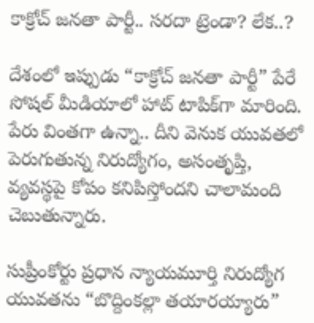కాక్రోచ్ జనతా పార్టీ.. సరదా ట్రెండా? లేక..?

దేశంలో ఇప్పుడు “కాక్రోచ్ జనతా పార్టీ” పేరే సోషల్ మీడియాలో హాట్ టాపిక్‌గా మారింది. పేరు వింతగా ఉన్నా.. దీని వెనుక యువతలో పెరుగుతున్న నిరుద్యోగం, అసంతృప్తి, వ్యవస్థపై కోపం కనిపిస్తోందని చాలామంది చెబుతున్నారు.

సుప్రీంకోర్టు ప్రధాన న్యాయమూర్తి నిరుద్యోగ యువతను “బొద్దింకల్లా తయారయ్యారు”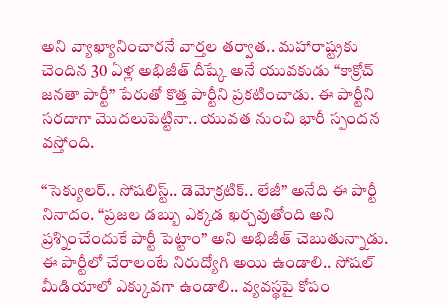అని వ్యాఖ్యానించారనే వార్తల తర్వాత.. మహారాష్ట్రకు చెందిన 30 ఏళ్ల అభిజీత్ దీష్కే అనే యువకుడు “కాక్రోచ్ జనతా పార్టీ” పేరుతో కొత్త పార్టీని ప్రకటించాడు. ఈ పార్టీని సరదాగా మొదలుపెట్టినా.. యువత నుంచి భారీ స్పందన వస్తోంది.

“సెక్యులర్.. సోషలిస్ట్.. డెమోక్రటిక్.. లేజీ” అనేది ఈ పార్టీ నినాదం. “ప్రజల డబ్బు ఎక్కడ ఖర్చవుతోంది అని ప్రశ్నించేందుకే పార్టీ పెట్టాం” అని అభిజీత్ చెబుతున్నాడు. ఈ పార్టీలో చేరాలంటే నిరుద్యోగి అయి ఉండాలి.. సోషల్ మీడియాలో ఎక్కువగా ఉండాలి.. వ్యవస్థపై కోపం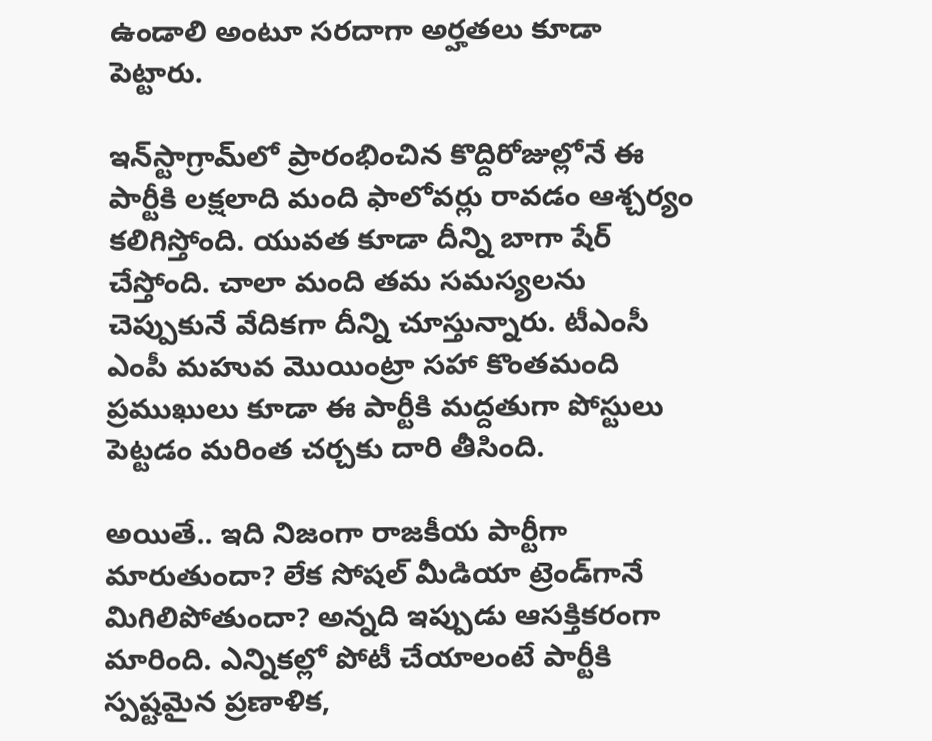ఉండాలి అంటూ సరదాగా అర్హతలు కూడా పెట్టారు.

ఇన్‌స్టాగ్రామ్‌లో ప్రారంభించిన కొద్దిరోజుల్లోనే ఈ పార్టీకి లక్షలాది మంది ఫాలోవర్లు రావడం ఆశ్చర్యం కలిగిస్తోంది. యువత కూడా దీన్ని బాగా షేర్ చేస్తోంది. చాలా మంది తమ సమస్యలను చెప్పుకునే వేదికగా దీన్ని చూస్తున్నారు. టీఎంసీ ఎంపీ మహువ మొయింట్రా సహా కొంతమంది ప్రముఖులు కూడా ఈ పార్టీకి మద్దతుగా పోస్టులు పెట్టడం మరింత చర్చకు దారి తీసింది.

అయితే.. ఇది నిజంగా రాజకీయ పార్టీగా మారుతుందా? లేక సోషల్ మీడియా ట్రెండ్‌గానే మిగిలిపోతుందా? అన్నది ఇప్పుడు ఆసక్తికరంగా మారింది. ఎన్నికల్లో పోటీ చేయాలంటే పార్టీకి స్పష్టమైన ప్రణాళిక,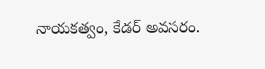నాయకత్వం, కేడర్ అవసరం.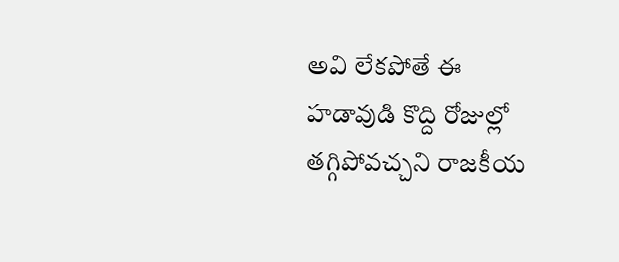అవి లేకపోతే ఈ హడావుడి కొద్ది రోజుల్లో తగ్గిపోవచ్చని రాజకీయ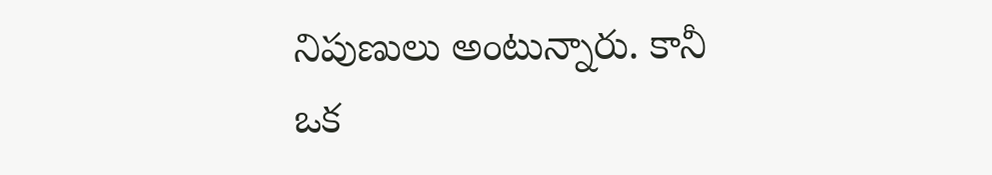నిపుణులు అంటున్నారు. కానీ ఒక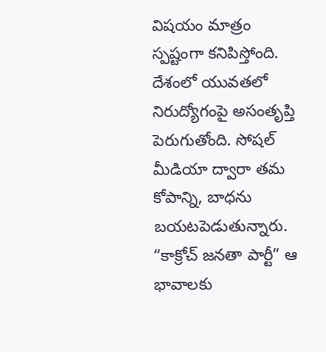విషయం మాత్రం స్పష్టంగా కనిపిస్తోంది. దేశంలో యువతలో నిరుద్యోగంపై అసంతృప్తి పెరుగుతోంది. సోషల్ మీడియా ద్వారా తమ కోపాన్ని, బాధను బయటపెడుతున్నారు. “కాక్రోచ్ జనతా పార్టీ” ఆ భావాలకు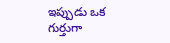ఇప్పుడు ఒక గుర్తుగా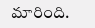మారింది.